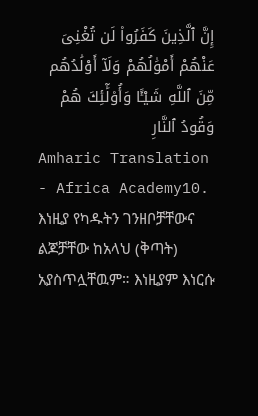إِنَّ ٱلَّذِينَ كَفَرُوا۟ لَن تُغْنِىَ عَنْهُمْ أَمْوَٰلُهُمْ وَلَآ أَوْلَٰدُهُم مِّنَ ٱللَّهِ شَيْـًٔا وَأُو۟لَٰٓئِكَ هُمْ وَقُودُ ٱلنَّارِ
Amharic Translation - Africa Academy10. እነዚያ የካዱትን ገንዘቦቻቸውና ልጆቻቸው ከአላህ (ቅጣት) አያስጥሏቸዉም። እነዚያም እነርሱ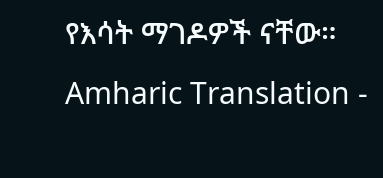የእሳት ማገዶዎች ናቸው።
Amharic Translation -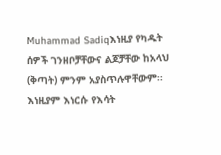Muhammad Sadiqእነዚያ የካዱት ሰዎች ገንዘቦቻቸውና ልጆቻቸው ከአላህ (ቅጣት) ምንም አያስጥሉዋቸውም፡፡ እነዚያም እነርሱ የእሳት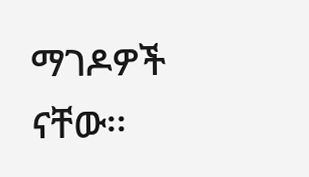ማገዶዎች ናቸው፡፡